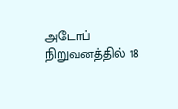அடோப் நிறுவனத்தில் 18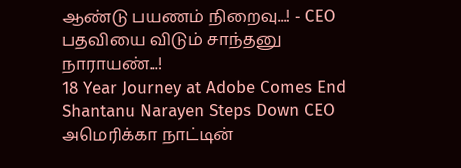ஆண்டு பயணம் நிறைவு...! - CEO பதவியை விடும் சாந்தனு நாராயண்...!
18 Year Journey at Adobe Comes End Shantanu Narayen Steps Down CEO
அமெரிக்கா நாட்டின்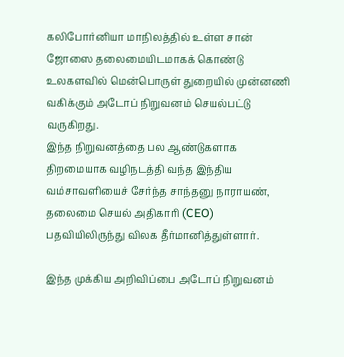கலிபோர்னியா மாநிலத்தில் உள்ள சான் ஜோஸை தலைமையிடமாகக் கொண்டு உலகளவில் மென்பொருள் துறையில் முன்னணி வகிக்கும் அடோப் நிறுவனம் செயல்பட்டு வருகிறது.
இந்த நிறுவனத்தை பல ஆண்டுகளாக திறமையாக வழிநடத்தி வந்த இந்திய வம்சாவளியைச் சேர்ந்த சாந்தனு நாராயண், தலைமை செயல் அதிகாரி (CEO) பதவியிலிருந்து விலக தீர்மானித்துள்ளார்.

இந்த முக்கிய அறிவிப்பை அடோப் நிறுவனம்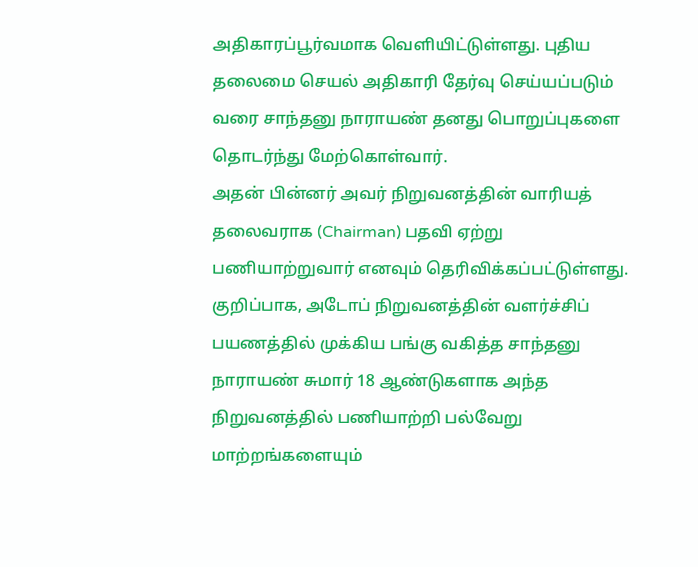அதிகாரப்பூர்வமாக வெளியிட்டுள்ளது. புதிய தலைமை செயல் அதிகாரி தேர்வு செய்யப்படும் வரை சாந்தனு நாராயண் தனது பொறுப்புகளை தொடர்ந்து மேற்கொள்வார்.
அதன் பின்னர் அவர் நிறுவனத்தின் வாரியத் தலைவராக (Chairman) பதவி ஏற்று பணியாற்றுவார் எனவும் தெரிவிக்கப்பட்டுள்ளது.
குறிப்பாக, அடோப் நிறுவனத்தின் வளர்ச்சிப் பயணத்தில் முக்கிய பங்கு வகித்த சாந்தனு நாராயண் சுமார் 18 ஆண்டுகளாக அந்த நிறுவனத்தில் பணியாற்றி பல்வேறு மாற்றங்களையும்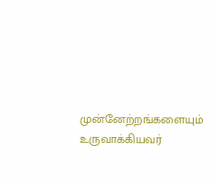முன்னேற்றங்களையும் உருவாக்கியவர்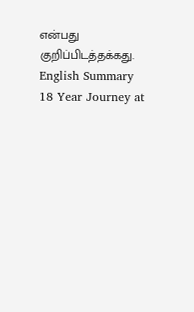என்பது குறிப்பிடத்தக்கது.
English Summary
18 Year Journey at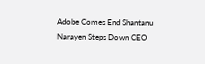Adobe Comes End Shantanu Narayen Steps Down CEO